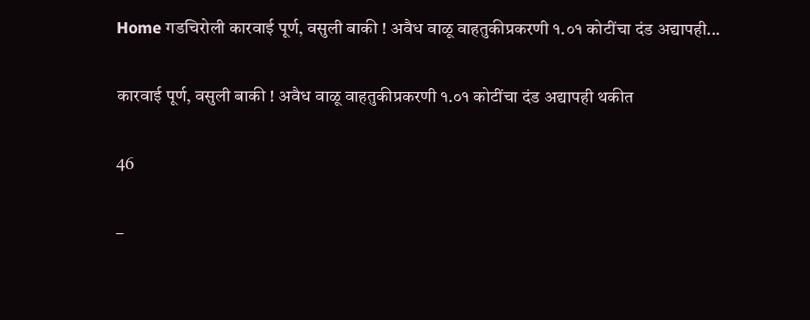Home गडचिरोली कारवाई पूर्ण, वसुली बाकी ! अवैध वाळू वाहतुकीप्रकरणी १.०१ कोटींचा दंड अद्यापही...

कारवाई पूर्ण, वसुली बाकी ! अवैध वाळू वाहतुकीप्रकरणी १.०१ कोटींचा दंड अद्यापही थकीत

46

–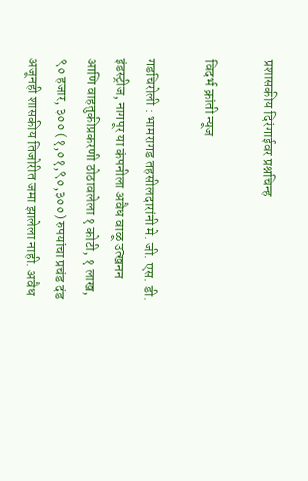प्रशासकीय दिरंगाईवर प्रश्नचिन्ह

विदर्भ क्रांती न्यूज

गडचिरोली : भामरागड तहसीलदारांनी मे. जी. एस. डी. इंडस्ट्रीज, नागपूर या कंपनीला अवैध वाळू उत्खनन आणि वाहतुकीप्रकरणी ठोठावलेला १ कोटी, १ लाख, ९० हजार, ३०० (१,०१,९०,३००) रुपयांचा प्रचंड दंड अजूनही शासकीय तिजोरीत जमा झालेला नाही. अवैध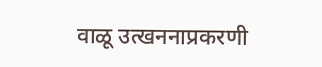वाळू उत्खननाप्रकरणी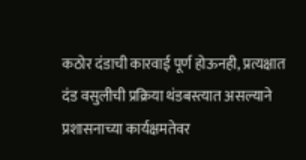कठोर दंडाची कारवाई पूर्ण होऊनही, प्रत्यक्षात दंड वसुलीची प्रक्रिया थंडबस्त्यात असल्याने प्रशासनाच्या कार्यक्षमतेवर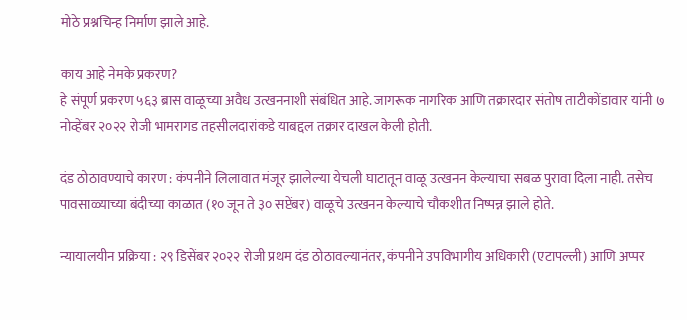मोठे प्रश्नचिन्ह निर्माण झाले आहे.

काय आहे नेमके प्रकरण?
हे संपूर्ण प्रकरण ५६३ ब्रास वाळूच्या अवैध उत्खननाशी संबंधित आहे. जागरूक नागरिक आणि तक्रारदार संतोष ताटीकोंडावार यांनी ७ नोव्हेंबर २०२२ रोजी भामरागड तहसीलदारांकडे याबद्दल तक्रार दाखल केली होती.

दंड ठोठावण्याचे कारण : कंपनीने लिलावात मंजूर झालेल्या येचली घाटातून वाळू उत्खनन केल्याचा सबळ पुरावा दिला नाही. तसेच पावसाळ्याच्या बंदीच्या काळात (१० जून ते ३० सप्टेंबर) वाळूचे उत्खनन केल्याचे चौकशीत निष्पन्न झाले होते.

न्यायालयीन प्रक्रिया : २९ डिसेंबर २०२२ रोजी प्रथम दंड ठोठावल्यानंतर, कंपनीने उपविभागीय अधिकारी (एटापल्ली) आणि अप्पर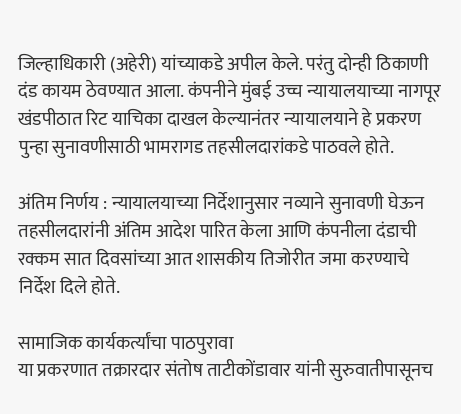जिल्हाधिकारी (अहेरी) यांच्याकडे अपील केले. परंतु दोन्ही ठिकाणी दंड कायम ठेवण्यात आला. कंपनीने मुंबई उच्च न्यायालयाच्या नागपूर खंडपीठात रिट याचिका दाखल केल्यानंतर न्यायालयाने हे प्रकरण पुन्हा सुनावणीसाठी भामरागड तहसीलदारांकडे पाठवले होते.

अंतिम निर्णय : न्यायालयाच्या निर्देशानुसार नव्याने सुनावणी घेऊन तहसीलदारांनी अंतिम आदेश पारित केला आणि कंपनीला दंडाची रक्कम सात दिवसांच्या आत शासकीय तिजोरीत जमा करण्याचे निर्देश दिले होते.

सामाजिक कार्यकर्त्यांचा पाठपुरावा
या प्रकरणात तक्रारदार संतोष ताटीकोंडावार यांनी सुरुवातीपासूनच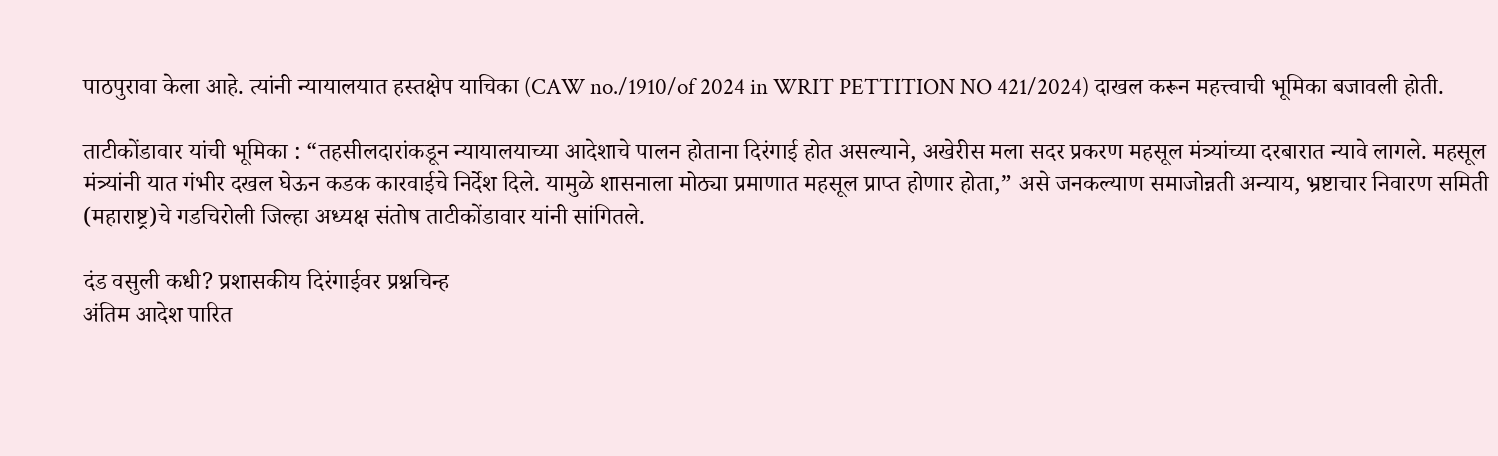पाठपुरावा केला आहे. त्यांनी न्यायालयात हस्तक्षेप याचिका (CAW no./1910/of 2024 in WRIT PETTITION NO 421/2024) दाखल करून महत्त्वाची भूमिका बजावली होती.

ताटीकोंडावार यांची भूमिका : “तहसीलदारांकडून न्यायालयाच्या आदेशाचे पालन होताना दिरंगाई होत असल्याने, अखेरीस मला सदर प्रकरण महसूल मंत्र्यांच्या दरबारात न्यावे लागले. महसूल मंत्र्यांनी यात गंभीर दखल घेऊन कडक कारवाईचे निर्देश दिले. यामुळे शासनाला मोठ्या प्रमाणात महसूल प्राप्त होणार होता,” असे जनकल्याण समाजोन्नती अन्याय, भ्रष्टाचार निवारण समिती (महाराष्ट्र)चे गडचिरोली जिल्हा अध्यक्ष संतोष ताटीकोंडावार यांनी सांगितले.

दंड वसुली कधी? प्रशासकीय दिरंगाईवर प्रश्नचिन्ह
अंतिम आदेश पारित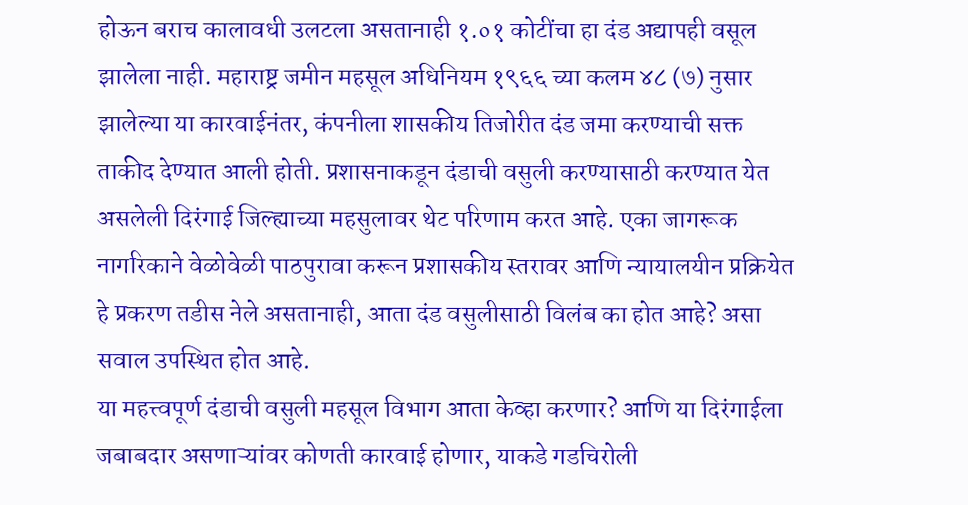होऊन बराच कालावधी उलटला असतानाही १.०१ कोटींचा हा दंड अद्यापही वसूल झालेला नाही. महाराष्ट्र जमीन महसूल अधिनियम १९६६ च्या कलम ४८ (७) नुसार झालेल्या या कारवाईनंतर, कंपनीला शासकीय तिजोरीत दंड जमा करण्याची सक्त ताकीद देण्यात आली होती. प्रशासनाकडून दंडाची वसुली करण्यासाठी करण्यात येत असलेली दिरंगाई जिल्ह्याच्या महसुलावर थेट परिणाम करत आहे. एका जागरूक नागरिकाने वेळोवेळी पाठपुरावा करून प्रशासकीय स्तरावर आणि न्यायालयीन प्रक्रियेत हे प्रकरण तडीस नेले असतानाही, आता दंड वसुलीसाठी विलंब का होत आहे? असा सवाल उपस्थित होत आहे.
या महत्त्वपूर्ण दंडाची वसुली महसूल विभाग आता केव्हा करणार? आणि या दिरंगाईला जबाबदार असणाऱ्यांवर कोणती कारवाई होणार, याकडे गडचिरोली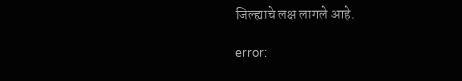जिल्ह्याचे लक्ष लागले आहे.

error: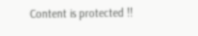Content is protected !!